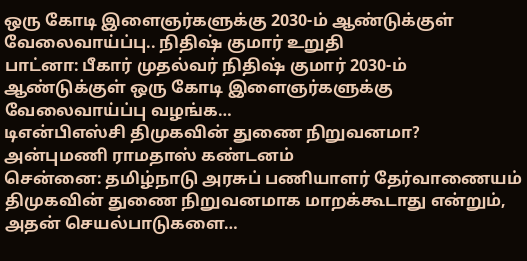ஒரு கோடி இளைஞர்களுக்கு 2030-ம் ஆண்டுக்குள் வேலைவாய்ப்பு.. நிதிஷ் குமார் உறுதி
பாட்னா: பீகார் முதல்வர் நிதிஷ் குமார் 2030-ம் ஆண்டுக்குள் ஒரு கோடி இளைஞர்களுக்கு வேலைவாய்ப்பு வழங்க…
டிஎன்பிஎஸ்சி திமுகவின் துணை நிறுவனமா? அன்புமணி ராமதாஸ் கண்டனம்
சென்னை: தமிழ்நாடு அரசுப் பணியாளர் தேர்வாணையம் திமுகவின் துணை நிறுவனமாக மாறக்கூடாது என்றும், அதன் செயல்பாடுகளை…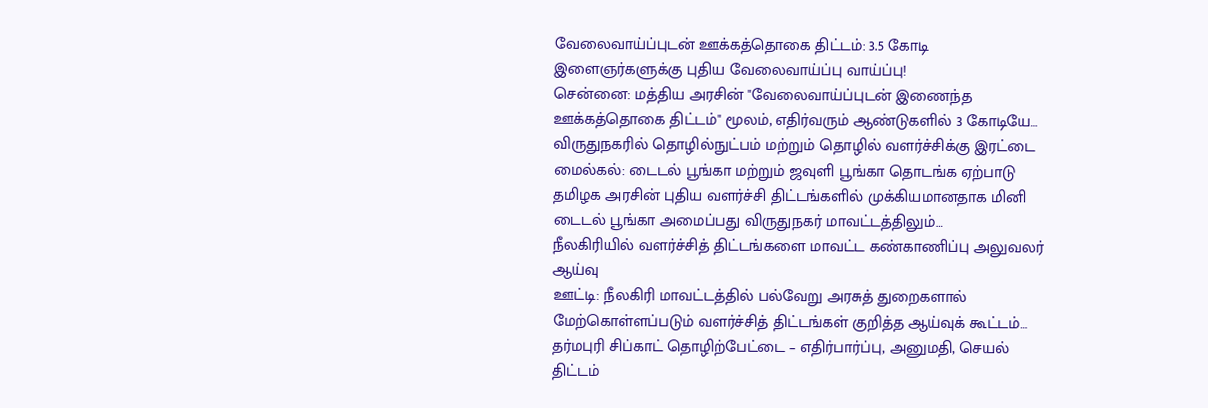வேலைவாய்ப்புடன் ஊக்கத்தொகை திட்டம்: 3.5 கோடி இளைஞர்களுக்கு புதிய வேலைவாய்ப்பு வாய்ப்பு!
சென்னை: மத்திய அரசின் "வேலைவாய்ப்புடன் இணைந்த ஊக்கத்தொகை திட்டம்" மூலம், எதிர்வரும் ஆண்டுகளில் 3 கோடியே…
விருதுநகரில் தொழில்நுட்பம் மற்றும் தொழில் வளர்ச்சிக்கு இரட்டை மைல்கல்: டைடல் பூங்கா மற்றும் ஜவுளி பூங்கா தொடங்க ஏற்பாடு
தமிழக அரசின் புதிய வளர்ச்சி திட்டங்களில் முக்கியமானதாக மினி டைடல் பூங்கா அமைப்பது விருதுநகர் மாவட்டத்திலும்…
நீலகிரியில் வளர்ச்சித் திட்டங்களை மாவட்ட கண்காணிப்பு அலுவலர் ஆய்வு
ஊட்டி: நீலகிரி மாவட்டத்தில் பல்வேறு அரசுத் துறைகளால் மேற்கொள்ளப்படும் வளர்ச்சித் திட்டங்கள் குறித்த ஆய்வுக் கூட்டம்…
தர்மபுரி சிப்காட் தொழிற்பேட்டை – எதிர்பார்ப்பு, அனுமதி, செயல் திட்டம்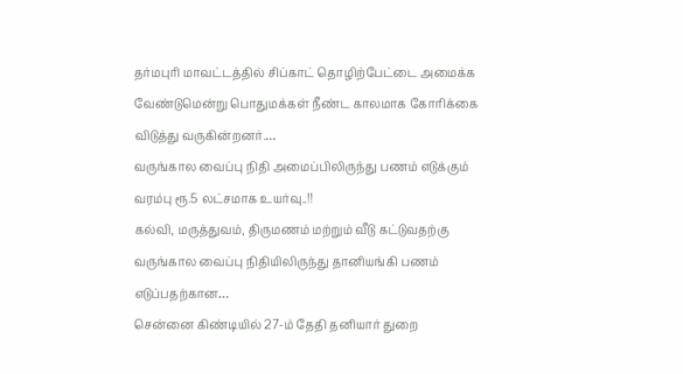தர்மபுரி மாவட்டத்தில் சிப்காட் தொழிற்பேட்டை அமைக்க வேண்டுமென்று பொதுமக்கள் நீண்ட காலமாக கோரிக்கை விடுத்து வருகின்றனர்.…
வருங்கால வைப்பு நிதி அமைப்பிலிருந்து பணம் எடுக்கும் வரம்பு ரூ.5 லட்சமாக உயர்வு..!!
கல்வி, மருத்துவம், திருமணம் மற்றும் வீடு கட்டுவதற்கு வருங்கால வைப்பு நிதியிலிருந்து தானியங்கி பணம் எடுப்பதற்கான…
சென்னை கிண்டியில் 27-ம் தேதி தனியார் துறை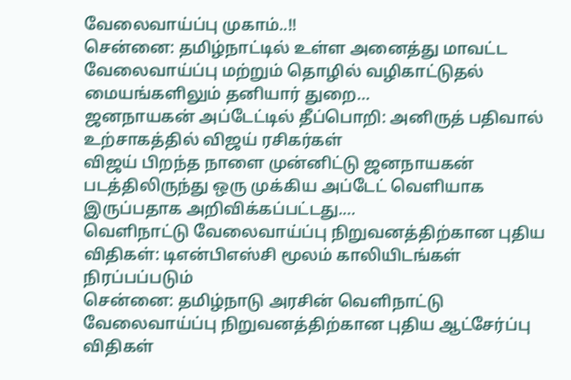வேலைவாய்ப்பு முகாம்..!!
சென்னை: தமிழ்நாட்டில் உள்ள அனைத்து மாவட்ட வேலைவாய்ப்பு மற்றும் தொழில் வழிகாட்டுதல் மையங்களிலும் தனியார் துறை…
ஜனநாயகன் அப்டேட்டில் தீப்பொறி: அனிருத் பதிவால் உற்சாகத்தில் விஜய் ரசிகர்கள்
விஜய் பிறந்த நாளை முன்னிட்டு ஜனநாயகன் படத்திலிருந்து ஒரு முக்கிய அப்டேட் வெளியாக இருப்பதாக அறிவிக்கப்பட்டது.…
வெளிநாட்டு வேலைவாய்ப்பு நிறுவனத்திற்கான புதிய விதிகள்: டிஎன்பிஎஸ்சி மூலம் காலியிடங்கள் நிரப்பப்படும்
சென்னை: தமிழ்நாடு அரசின் வெளிநாட்டு வேலைவாய்ப்பு நிறுவனத்திற்கான புதிய ஆட்சேர்ப்பு விதிகள்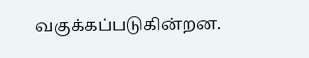வகுக்கப்படுகின்றன.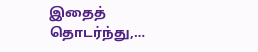இதைத் தொடர்ந்து,…